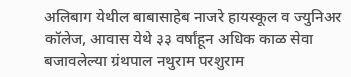अलिबाग येथील बाबासाहेब नाजरे हायस्कूल व ज्युनिअर कॉलेज, आवास येथे ३३ वर्षांहून अधिक काळ सेवा बजावलेल्या ग्रंथपाल नथुराम परशुराम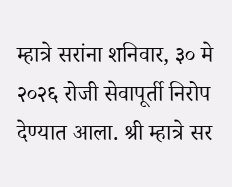म्हात्रे सरांना शनिवार, ३० मे २०२६ रोजी सेवापूर्ती निरोप देण्यात आला. श्री म्हात्रे सर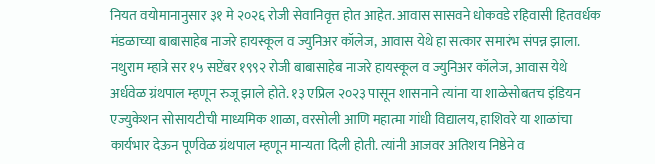नियत वयोमानानुसार ३१ मे २०२६ रोजी सेवानिवृत्त होत आहेत. आवास सासवने धोकवडे रहिवासी हितवर्धक मंडळाच्या बाबासाहेब नाजरे हायस्कूल व ज्युनिअर कॉलेज, आवास येथे हा सत्कार समारंभ संपन्न झाला. नथुराम म्हात्रे सर १५ सप्टेंबर १९९२ रोजी बाबासाहेब नाजरे हायस्कूल व ज्युनिअर कॉलेज, आवास येथे अर्धवेळ ग्रंथपाल म्हणून रुजू झाले होते. १३ एप्रिल २०२३ पासून शासनाने त्यांना या शाळेसोबतच इंडियन एज्युकेशन सोसायटीची माध्यमिक शाळा, वरसोली आणि महात्मा गांधी विद्यालय, हाशिवरे या शाळांचा कार्यभार देऊन पूर्णवेळ ग्रंथपाल म्हणून मान्यता दिली होती. त्यांनी आजवर अतिशय निष्ठेने व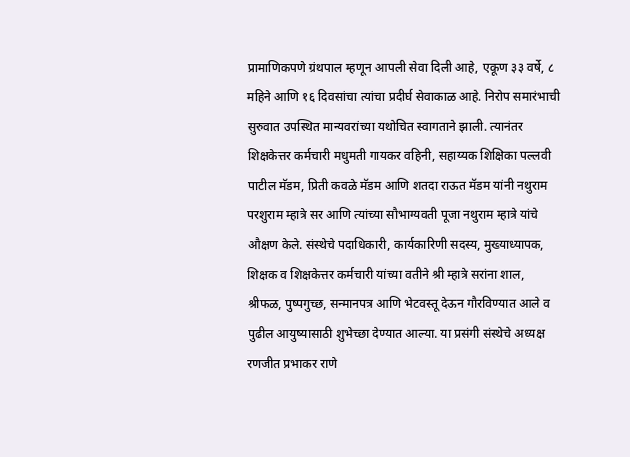प्रामाणिकपणे ग्रंथपाल म्हणून आपली सेवा दिली आहे, एकूण ३३ वर्षे, ८ महिने आणि १६ दिवसांचा त्यांचा प्रदीर्घ सेवाकाळ आहे. निरोप समारंभाची सुरुवात उपस्थित मान्यवरांच्या यथोचित स्वागताने झाली. त्यानंतर शिक्षकेत्तर कर्मचारी मधुमती गायकर वहिनी, सहाय्यक शिक्षिका पल्लवी पाटील मॅडम, प्रिती कवळे मॅडम आणि शतदा राऊत मॅडम यांनी नथुराम परशुराम म्हात्रे सर आणि त्यांच्या सौभाग्यवती पूजा नथुराम म्हात्रे यांचे औक्षण केले. संस्थेचे पदाधिकारी, कार्यकारिणी सदस्य, मुख्याध्यापक, शिक्षक व शिक्षकेत्तर कर्मचारी यांच्या वतीने श्री म्हात्रे सरांना शाल, श्रीफळ, पुष्पगुच्छ, सन्मानपत्र आणि भेटवस्तू देऊन गौरविण्यात आले व पुढील आयुष्यासाठी शुभेच्छा देण्यात आल्या. या प्रसंगी संस्थेचे अध्यक्ष रणजीत प्रभाकर राणे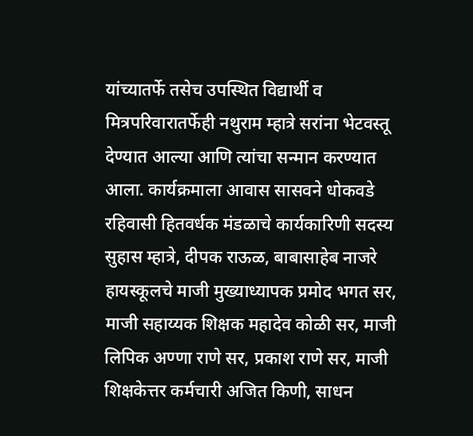यांच्यातर्फे तसेच उपस्थित विद्यार्थी व मित्रपरिवारातर्फेही नथुराम म्हात्रे सरांना भेटवस्तू देण्यात आल्या आणि त्यांचा सन्मान करण्यात आला. कार्यक्रमाला आवास सासवने धोकवडे रहिवासी हितवर्धक मंडळाचे कार्यकारिणी सदस्य सुहास म्हात्रे, दीपक राऊळ, बाबासाहेब नाजरे हायस्कूलचे माजी मुख्याध्यापक प्रमोद भगत सर, माजी सहाय्यक शिक्षक महादेव कोळी सर, माजी लिपिक अण्णा राणे सर, प्रकाश राणे सर, माजी शिक्षकेत्तर कर्मचारी अजित किणी, साधन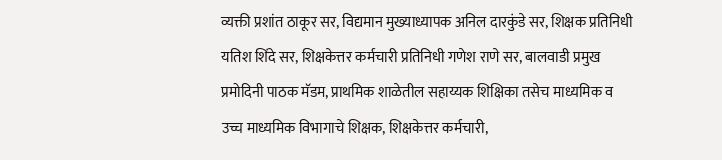व्यक्ती प्रशांत ठाकूर सर, विद्यमान मुख्याध्यापक अनिल दारकुंडे सर, शिक्षक प्रतिनिधी यतिश शिंदे सर, शिक्षकेत्तर कर्मचारी प्रतिनिधी गणेश राणे सर, बालवाडी प्रमुख प्रमोदिनी पाठक मॅडम, प्राथमिक शाळेतील सहाय्यक शिक्षिका तसेच माध्यमिक व उच्च माध्यमिक विभागाचे शिक्षक, शिक्षकेत्तर कर्मचारी,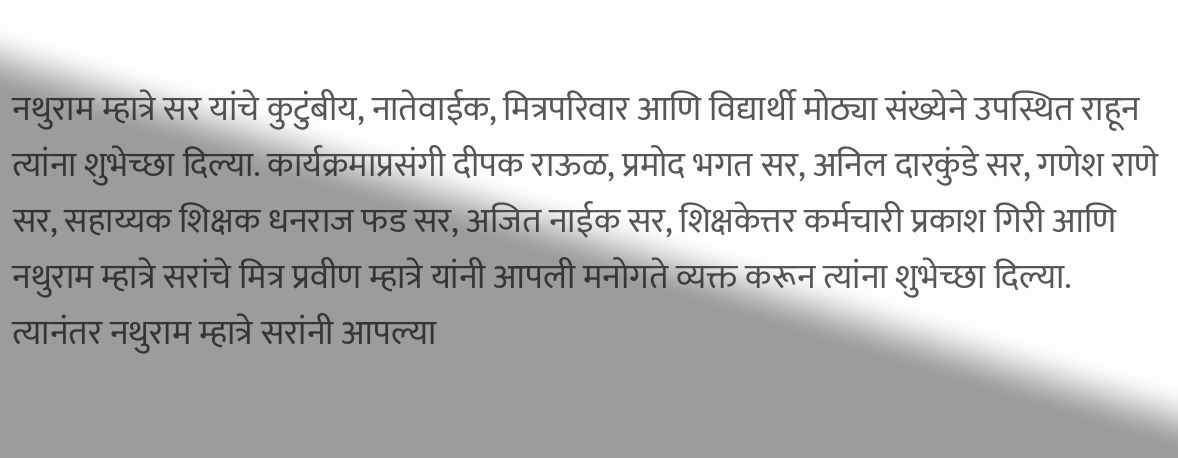नथुराम म्हात्रे सर यांचे कुटुंबीय, नातेवाईक, मित्रपरिवार आणि विद्यार्थी मोठ्या संख्येने उपस्थित राहून त्यांना शुभेच्छा दिल्या. कार्यक्रमाप्रसंगी दीपक राऊळ, प्रमोद भगत सर, अनिल दारकुंडे सर, गणेश राणे सर, सहाय्यक शिक्षक धनराज फड सर, अजित नाईक सर, शिक्षकेत्तर कर्मचारी प्रकाश गिरी आणि नथुराम म्हात्रे सरांचे मित्र प्रवीण म्हात्रे यांनी आपली मनोगते व्यक्त करून त्यांना शुभेच्छा दिल्या. त्यानंतर नथुराम म्हात्रे सरांनी आपल्या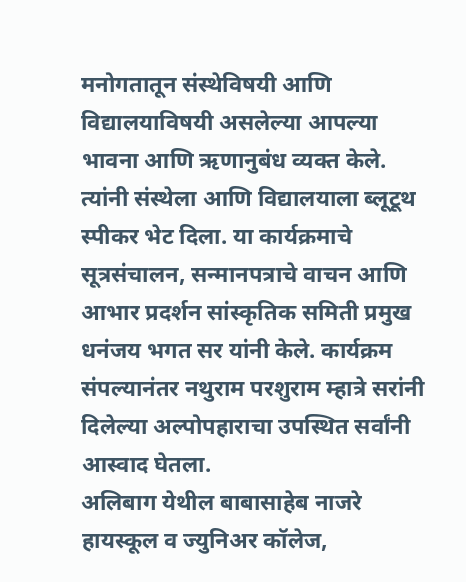मनोगतातून संस्थेविषयी आणि विद्यालयाविषयी असलेल्या आपल्या भावना आणि ऋणानुबंध व्यक्त केले. त्यांनी संस्थेला आणि विद्यालयाला ब्लूटूथ स्पीकर भेट दिला. या कार्यक्रमाचे सूत्रसंचालन, सन्मानपत्राचे वाचन आणि आभार प्रदर्शन सांस्कृतिक समिती प्रमुख धनंजय भगत सर यांनी केले. कार्यक्रम संपल्यानंतर नथुराम परशुराम म्हात्रे सरांनी दिलेल्या अल्पोपहाराचा उपस्थित सर्वांनी आस्वाद घेतला.
अलिबाग येथील बाबासाहेब नाजरे हायस्कूल व ज्युनिअर कॉलेज,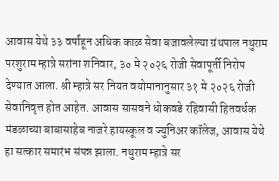आवास येथे ३३ वर्षांहून अधिक काळ सेवा बजावलेल्या ग्रंथपाल नथुराम परशुराम म्हात्रे सरांना शनिवार, ३० मे २०२६ रोजी सेवापूर्ती निरोप देण्यात आला. श्री म्हात्रे सर नियत वयोमानानुसार ३१ मे २०२६ रोजी सेवानिवृत्त होत आहेत. आवास सासवने धोकवडे रहिवासी हितवर्धक मंडळाच्या बाबासाहेब नाजरे हायस्कूल व ज्युनिअर कॉलेज, आवास येथे हा सत्कार समारंभ संपन्न झाला. नथुराम म्हात्रे सर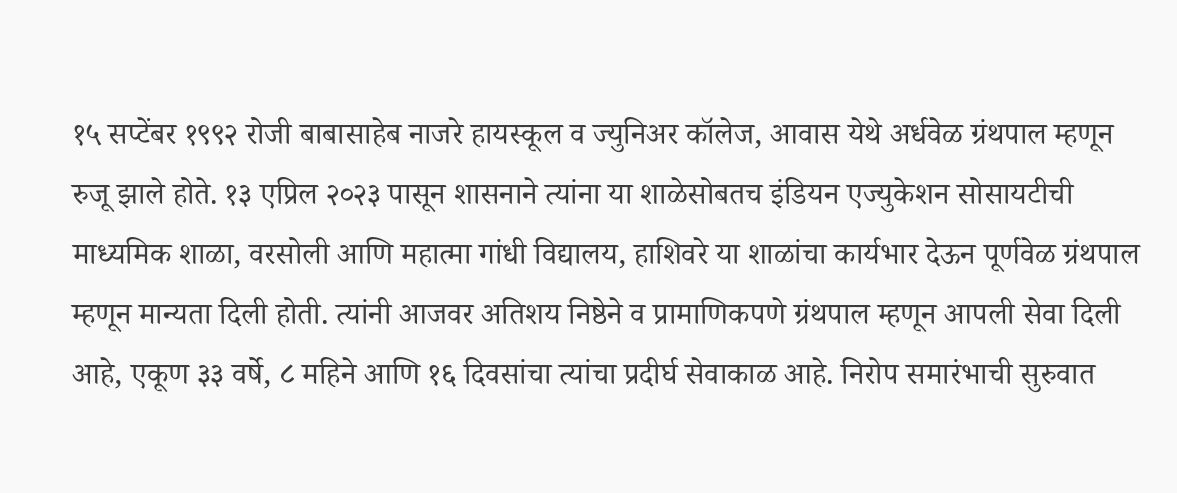१५ सप्टेंबर १९९२ रोजी बाबासाहेब नाजरे हायस्कूल व ज्युनिअर कॉलेज, आवास येथे अर्धवेळ ग्रंथपाल म्हणून रुजू झाले होते. १३ एप्रिल २०२३ पासून शासनाने त्यांना या शाळेसोबतच इंडियन एज्युकेशन सोसायटीची माध्यमिक शाळा, वरसोली आणि महात्मा गांधी विद्यालय, हाशिवरे या शाळांचा कार्यभार देऊन पूर्णवेळ ग्रंथपाल म्हणून मान्यता दिली होती. त्यांनी आजवर अतिशय निष्ठेने व प्रामाणिकपणे ग्रंथपाल म्हणून आपली सेवा दिली आहे, एकूण ३३ वर्षे, ८ महिने आणि १६ दिवसांचा त्यांचा प्रदीर्घ सेवाकाळ आहे. निरोप समारंभाची सुरुवात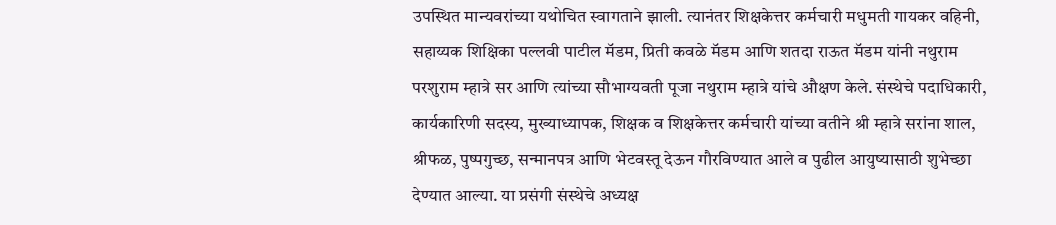उपस्थित मान्यवरांच्या यथोचित स्वागताने झाली. त्यानंतर शिक्षकेत्तर कर्मचारी मधुमती गायकर वहिनी, सहाय्यक शिक्षिका पल्लवी पाटील मॅडम, प्रिती कवळे मॅडम आणि शतदा राऊत मॅडम यांनी नथुराम परशुराम म्हात्रे सर आणि त्यांच्या सौभाग्यवती पूजा नथुराम म्हात्रे यांचे औक्षण केले. संस्थेचे पदाधिकारी, कार्यकारिणी सदस्य, मुख्याध्यापक, शिक्षक व शिक्षकेत्तर कर्मचारी यांच्या वतीने श्री म्हात्रे सरांना शाल, श्रीफळ, पुष्पगुच्छ, सन्मानपत्र आणि भेटवस्तू देऊन गौरविण्यात आले व पुढील आयुष्यासाठी शुभेच्छा देण्यात आल्या. या प्रसंगी संस्थेचे अध्यक्ष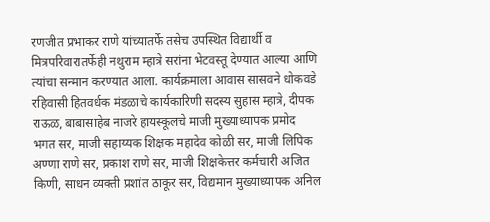रणजीत प्रभाकर राणे यांच्यातर्फे तसेच उपस्थित विद्यार्थी व मित्रपरिवारातर्फेही नथुराम म्हात्रे सरांना भेटवस्तू देण्यात आल्या आणि त्यांचा सन्मान करण्यात आला. कार्यक्रमाला आवास सासवने धोकवडे रहिवासी हितवर्धक मंडळाचे कार्यकारिणी सदस्य सुहास म्हात्रे, दीपक राऊळ, बाबासाहेब नाजरे हायस्कूलचे माजी मुख्याध्यापक प्रमोद भगत सर, माजी सहाय्यक शिक्षक महादेव कोळी सर, माजी लिपिक अण्णा राणे सर, प्रकाश राणे सर, माजी शिक्षकेत्तर कर्मचारी अजित किणी, साधन व्यक्ती प्रशांत ठाकूर सर, विद्यमान मुख्याध्यापक अनिल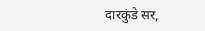दारकुंडे सर,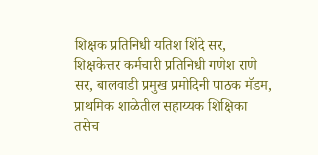शिक्षक प्रतिनिधी यतिश शिंदे सर, शिक्षकेत्तर कर्मचारी प्रतिनिधी गणेश राणे सर, बालवाडी प्रमुख प्रमोदिनी पाठक मॅडम, प्राथमिक शाळेतील सहाय्यक शिक्षिका तसेच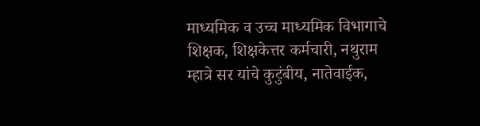माध्यमिक व उच्च माध्यमिक विभागाचे शिक्षक, शिक्षकेत्तर कर्मचारी, नथुराम म्हात्रे सर यांचे कुटुंबीय, नातेवाईक,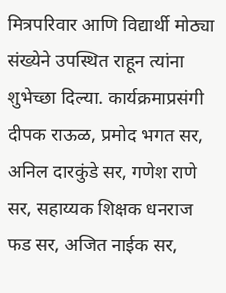मित्रपरिवार आणि विद्यार्थी मोठ्या संख्येने उपस्थित राहून त्यांना शुभेच्छा दिल्या. कार्यक्रमाप्रसंगी दीपक राऊळ, प्रमोद भगत सर, अनिल दारकुंडे सर, गणेश राणे सर, सहाय्यक शिक्षक धनराज फड सर, अजित नाईक सर,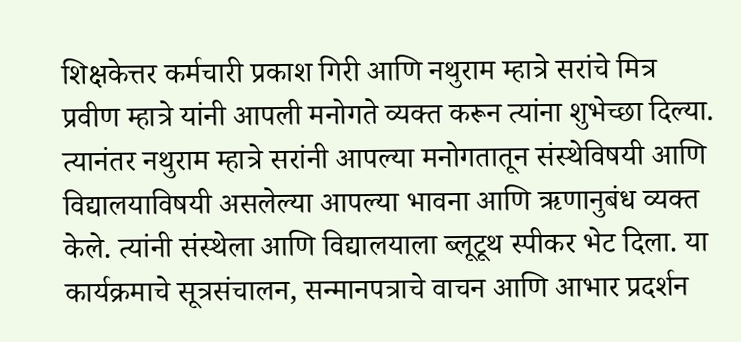शिक्षकेत्तर कर्मचारी प्रकाश गिरी आणि नथुराम म्हात्रे सरांचे मित्र प्रवीण म्हात्रे यांनी आपली मनोगते व्यक्त करून त्यांना शुभेच्छा दिल्या. त्यानंतर नथुराम म्हात्रे सरांनी आपल्या मनोगतातून संस्थेविषयी आणि विद्यालयाविषयी असलेल्या आपल्या भावना आणि ऋणानुबंध व्यक्त केले. त्यांनी संस्थेला आणि विद्यालयाला ब्लूटूथ स्पीकर भेट दिला. या कार्यक्रमाचे सूत्रसंचालन, सन्मानपत्राचे वाचन आणि आभार प्रदर्शन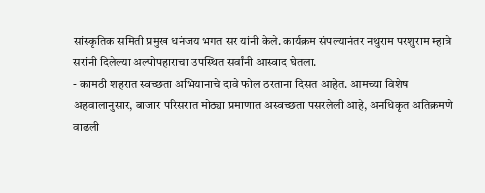सांस्कृतिक समिती प्रमुख धनंजय भगत सर यांनी केले. कार्यक्रम संपल्यानंतर नथुराम परशुराम म्हात्रे सरांनी दिलेल्या अल्पोपहाराचा उपस्थित सर्वांनी आस्वाद घेतला.
- कामठी शहरात स्वच्छता अभियानाचे दावे फोल ठरताना दिसत आहेत. आमच्या विशेष अहवालानुसार, बाजार परिसरात मोठ्या प्रमाणात अस्वच्छता पसरलेली आहे, अनधिकृत अतिक्रमणे वाढली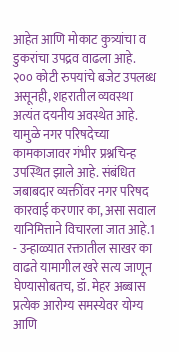आहेत आणि मोकाट कुत्र्यांचा व डुकरांचा उपद्रव वाढला आहे. २०० कोटी रुपयांचे बजेट उपलब्ध असूनही, शहरातील व्यवस्था अत्यंत दयनीय अवस्थेत आहे. यामुळे नगर परिषदेच्या कामकाजावर गंभीर प्रश्नचिन्ह उपस्थित झाले आहे. संबंधित जबाबदार व्यक्तींवर नगर परिषद कारवाई करणार का, असा सवाल यानिमित्ताने विचारला जात आहे.1
- उन्हाळ्यात रक्तातील साखर का वाढते यामागील खरे सत्य जाणून घेण्यासोबतच, डॉ. मेहर अब्बास प्रत्येक आरोग्य समस्येवर योग्य आणि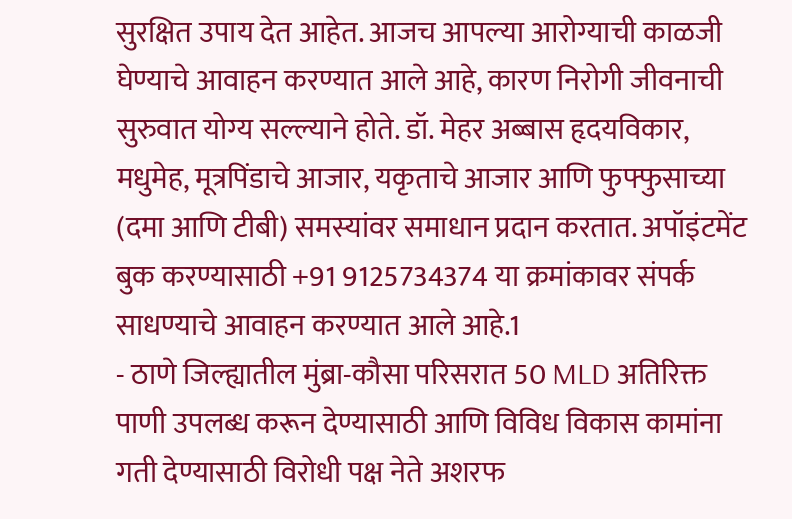सुरक्षित उपाय देत आहेत. आजच आपल्या आरोग्याची काळजी घेण्याचे आवाहन करण्यात आले आहे, कारण निरोगी जीवनाची सुरुवात योग्य सल्ल्याने होते. डॉ. मेहर अब्बास हृदयविकार, मधुमेह, मूत्रपिंडाचे आजार, यकृताचे आजार आणि फुफ्फुसाच्या (दमा आणि टीबी) समस्यांवर समाधान प्रदान करतात. अपॉइंटमेंट बुक करण्यासाठी +91 9125734374 या क्रमांकावर संपर्क साधण्याचे आवाहन करण्यात आले आहे.1
- ठाणे जिल्ह्यातील मुंब्रा-कौसा परिसरात 50 MLD अतिरिक्त पाणी उपलब्ध करून देण्यासाठी आणि विविध विकास कामांना गती देण्यासाठी विरोधी पक्ष नेते अशरफ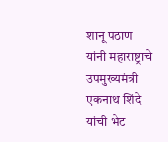शानू पठाण यांनी महाराष्ट्राचे उपमुख्यमंत्री एकनाथ शिंदे यांची भेट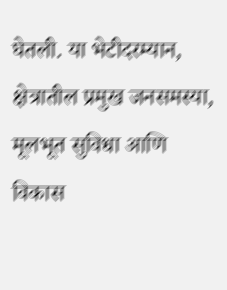घेतली. या भेटीदरम्यान, क्षेत्रातील प्रमुख जनसमस्या, मूलभूत सुविधा आणि विकास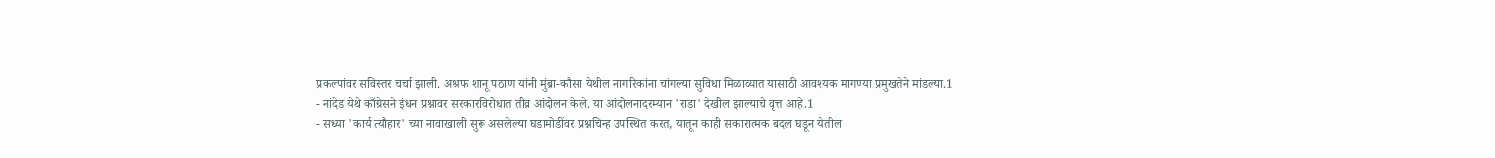प्रकल्पांवर सविस्तर चर्चा झाली. अश्रफ शानू पठाण यांनी मुंब्रा-कौसा येथील नागरिकांना चांगल्या सुविधा मिळाव्यात यासाठी आवश्यक मागण्या प्रमुखतेने मांडल्या.1
- नांदेड येथे काँग्रेसने इंधन प्रश्नावर सरकारविरोधात तीव्र आंदोलन केले. या आंदोलनादरम्यान 'राडा' देखील झाल्याचे वृत्त आहे.1
- सध्या 'कार्य त्यौहार' च्या नावाखाली सुरू असलेल्या घडामोडींवर प्रश्नचिन्ह उपस्थित करत, यातून काही सकारात्मक बदल घडून येतील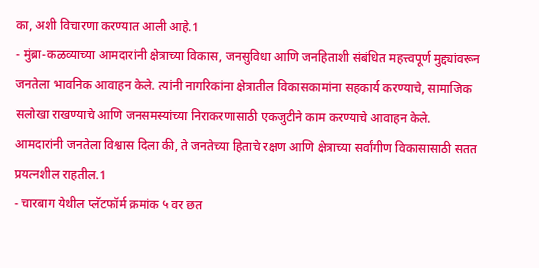का, अशी विचारणा करण्यात आली आहे.1
- मुंब्रा-कळव्याच्या आमदारांनी क्षेत्राच्या विकास, जनसुविधा आणि जनहिताशी संबंधित महत्त्वपूर्ण मुद्द्यांवरून जनतेला भावनिक आवाहन केले. त्यांनी नागरिकांना क्षेत्रातील विकासकामांना सहकार्य करण्याचे, सामाजिक सलोखा राखण्याचे आणि जनसमस्यांच्या निराकरणासाठी एकजुटीने काम करण्याचे आवाहन केले. आमदारांनी जनतेला विश्वास दिला की, ते जनतेच्या हिताचे रक्षण आणि क्षेत्राच्या सर्वांगीण विकासासाठी सतत प्रयत्नशील राहतील.1
- चारबाग येथील प्लॅटफॉर्म क्रमांक ५ वर छत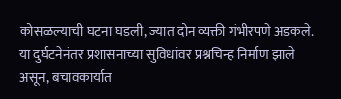कोसळल्याची घटना घडली, ज्यात दोन व्यक्ती गंभीरपणे अडकले. या दुर्घटनेनंतर प्रशासनाच्या सुविधांवर प्रश्नचिन्ह निर्माण झाले असून, बचावकार्यात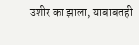उशीर का झाला, याबाबतही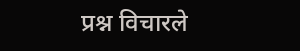प्रश्न विचारले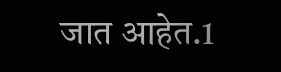जात आहेत.1